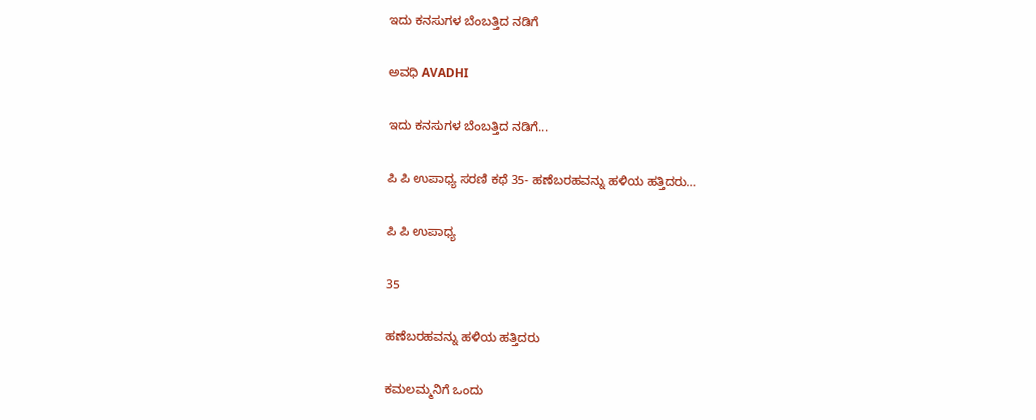ಇದು ಕನಸುಗಳ ಬೆಂಬತ್ತಿದ ನಡಿಗೆ‍

ಅವಧಿ AVADHI

ಇದು ಕನಸುಗಳ ಬೆಂಬತ್ತಿದ ನಡಿಗೆ...

ಪಿ ಪಿ ಉಪಾಧ್ಯ ಸರಣಿ ಕಥೆ 35- ಹಣೆಬರಹವನ್ನು ಹಳಿಯ ಹತ್ತಿದರು…

ಪಿ ಪಿ ಉಪಾಧ್ಯ

35

ಹಣೆಬರಹವನ್ನು ಹಳಿಯ ಹತ್ತಿದರು

ಕಮಲಮ್ಮನಿಗೆ ಒಂದು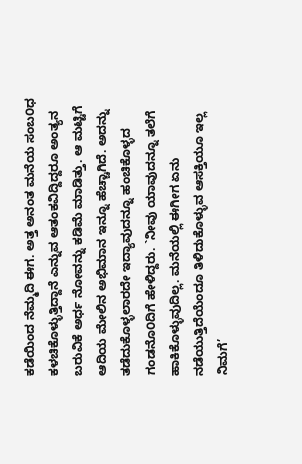ಕಡೆಯಿಂದ ನೆಮ್ಮದಿ ಈಗ. ಅತ್ತ ಅನಂತ ಮನೆಯ ಸಂಬ೦ಧ ಕಳಚಿಕೊಳ್ಳುತ್ತಿದ್ದಾನೆ ಎನ್ನುವ ಆತಂಕವಿದ್ದಿದ್ದರೂ ಅಂತ್ಯನ ಬರುವಿಕೆ ಅರ್ಧ ನೋವನ್ನು ಕಡಿಮೆ ಮಾಡಿತ್ತು. ಆ ಮಟ್ಟಿಗೆ ಆದಿಯ ಮೇಲಿನ ಅಭಿಮಾನ ಇನ್ನೂ ಹೆಚ್ಚಾಗಿದೆ. ಅದನ್ನು ತಡೆದುಕೊಳ್ಳಲಾರದೇ ಇದ್ಯಾವುದನ್ನೂ ಹಂಚಿಕೊಳ್ಳದ ಗಂಡನೊ೦ದಿಗೆ ಹೇಳಿದ್ದರು. `ನೀವು ಯಾವುದನ್ನೂ ತಲೆಗೆ ಹಾಕಿಕೊಳ್ಳುವುದಿಲ್ಲ. ಮನೆಯಲ್ಲಿ ಈಗೀಗ ಏನು ನಡೆಯುತ್ತಿದೆಯೆಂದೂ ತಿಳಿದುಕೊಳ್ಳುವ ಆಸಕ್ತಿಯೂ ಇಲ್ಲ ನಿಮಗೆ’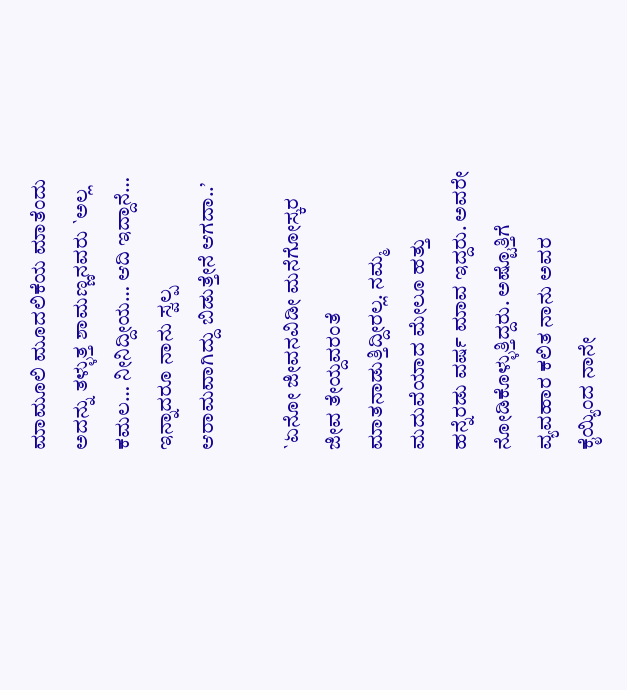ಮಾಮೂಲಿ ಮೂದಲಿಕೆಯ ಮಾತೆಂದು ಅದನ್ನು ತಳ್ಳುತ್ತ ಶಾಮಣ್ಣನವರು `ಅಲ್ಲ ಕಮಲ… ನೀನಿದ್ದೀಯ… ಆದಿ ಇದ್ದಾನೆ… ಇನ್ನಾದರೂ ನಾನು ಸ್ವಲ್ಪ ಆರಾಮವಾಗಿದ್ದು ಬಿಡುತ್ತೇನೆ ಆಗದಾ..’

`ಏನೋ ಜೀವನವಿಡೀ ಮನೆಗೋಸ್ಕರ ಜೀವ ತೇಯ್ದವರಂತೆ ಮಾತನಾಡುತ್ತಿದ್ದೀರಲ್ಲ. ನಮ್ಮ ಮದುವೆಯಾದ ಮೇಲೂ ಹತ್ತು ಹನ್ನೆರಡು ವರ್ಷ ಮಾವ ಇದ್ದರು. ಅವರೇ ನೋಡಿಕೊಳ್ಳುತ್ತಿದ್ದರು. ಅಷ್ಟೊತ್ತಿಗೆ ವ್ಯವಹಾರ ಕಲಿತ ನಾನು ಅವರ ಕೈಯ್ಯಿಂದ ನಾನೇ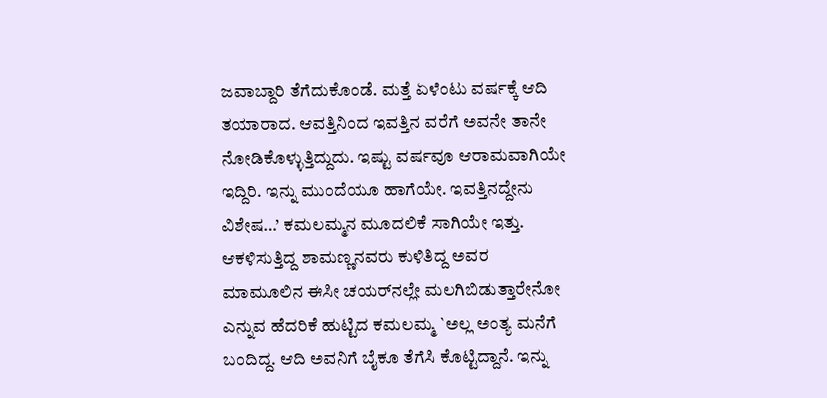ಜವಾಬ್ದಾರಿ ತೆಗೆದುಕೊಂಡೆ. ಮತ್ತೆ ಏಳೆಂಟು ವರ್ಷಕ್ಕೆ ಆದಿ ತಯಾರಾದ. ಆವತ್ತಿನಿಂದ ಇವತ್ತಿನ ವರೆಗೆ ಅವನೇ ತಾನೇ ನೋಡಿಕೊಳ್ಳುತ್ತಿದ್ದುದು. ಇಷ್ಟು ವರ್ಷವೂ ಆರಾಮವಾಗಿಯೇ ಇದ್ದಿರಿ. ಇನ್ನು ಮುಂದೆಯೂ ಹಾಗೆಯೇ. ಇವತ್ತಿನದ್ದೇನು ವಿಶೇಷ…’ ಕಮಲಮ್ಮನ ಮೂದಲಿಕೆ ಸಾಗಿಯೇ ಇತ್ತು. ಆಕಳಿಸುತ್ತಿದ್ದ ಶಾಮಣ್ಣನವರು ಕುಳಿತಿದ್ದ ಅವರ ಮಾಮೂಲಿನ ಈಸೀ ಚಯರ್‌ನಲ್ಲೇ ಮಲಗಿಬಿಡುತ್ತಾರೇನೋ ಎನ್ನುವ ಹೆದರಿಕೆ ಹುಟ್ಟಿದ ಕಮಲಮ್ಮ `ಅಲ್ಲ ಅಂತ್ಯ ಮನೆಗೆ ಬಂದಿದ್ದ. ಆದಿ ಅವನಿಗೆ ಬೈಕೂ ತೆಗೆಸಿ ಕೊಟ್ಟಿದ್ದಾನೆ. ಇನ್ನು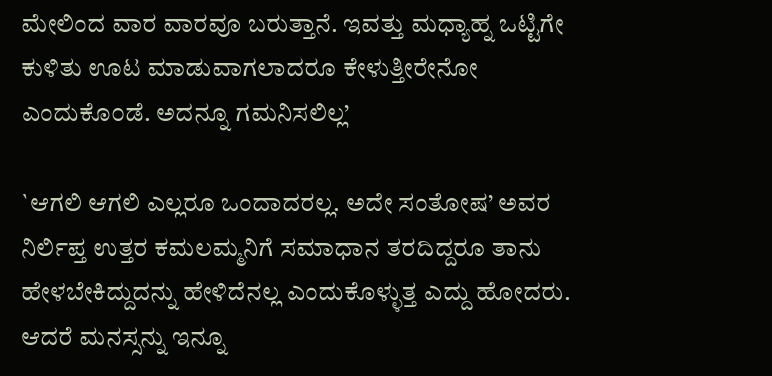ಮೇಲಿಂದ ವಾರ ವಾರವೂ ಬರುತ್ತಾನೆ. ಇವತ್ತು ಮಧ್ಯಾಹ್ನ ಒಟ್ಟಿಗೇ ಕುಳಿತು ಊಟ ಮಾಡುವಾಗಲಾದರೂ ಕೇಳುತ್ತೀರೇನೋ ಎಂದುಕೊ೦ಡೆ. ಅದನ್ನೂ ಗಮನಿಸಲಿಲ್ಲ’

`ಆಗಲಿ ಆಗಲಿ ಎಲ್ಲರೂ ಒಂದಾದರಲ್ಲ. ಅದೇ ಸಂತೋಷ’ ಅವರ ನಿರ್ಲಿಪ್ತ ಉತ್ತರ ಕಮಲಮ್ಮನಿಗೆ ಸಮಾಧಾನ ತರದಿದ್ದರೂ ತಾನು ಹೇಳಬೇಕಿದ್ದುದನ್ನು ಹೇಳಿದೆನಲ್ಲ ಎಂದುಕೊಳ್ಳುತ್ತ ಎದ್ದು ಹೋದರು. ಆದರೆ ಮನಸ್ಸನ್ನು ಇನ್ನೂ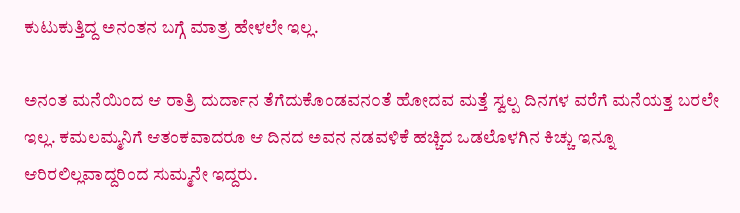ಕುಟುಕುತ್ತಿದ್ದ ಅನಂತನ ಬಗ್ಗೆ ಮಾತ್ರ ಹೇಳಲೇ ಇಲ್ಲ.

ಅನಂತ ಮನೆಯಿಂದ ಆ ರಾತ್ರಿ ದುರ್ದಾನ ತೆಗೆದುಕೊಂಡವನ೦ತೆ ಹೋದವ ಮತ್ತೆ ಸ್ವಲ್ಪ ದಿನಗಳ ವರೆಗೆ ಮನೆಯತ್ತ ಬರಲೇ ಇಲ್ಲ. ಕಮಲಮ್ಮನಿಗೆ ಆತಂಕವಾದರೂ ಆ ದಿನದ ಅವನ ನಡವಳಿಕೆ ಹಚ್ಚಿದ ಒಡಲೊಳಗಿನ ಕಿಚ್ಚು ಇನ್ನೂ ಆರಿರಲಿಲ್ಲವಾದ್ದರಿಂದ ಸುಮ್ಮನೇ ಇದ್ದರು.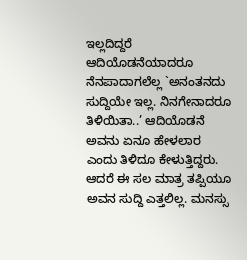ಇಲ್ಲದಿದ್ದರೆ ಆದಿಯೊಡನೆಯಾದರೂ ನೆನಪಾದಾಗಲೆಲ್ಲ `ಅನಂತನದು ಸುದ್ದಿಯೇ ಇಲ್ಲ. ನಿನಗೇನಾದರೂ ತಿಳಿಯಿತಾ..’ ಆದಿಯೊಡನೆ ಅವನು ಏನೂ ಹೇಳಲಾರ ಎಂದು ತಿಳಿದೂ ಕೇಳುತ್ತಿದ್ದರು. ಆದರೆ ಈ ಸಲ ಮಾತ್ರ ತಪ್ಪಿಯೂ ಅವನ ಸುದ್ದಿ ಎತ್ತಲಿಲ್ಲ. ಮನಸ್ಸು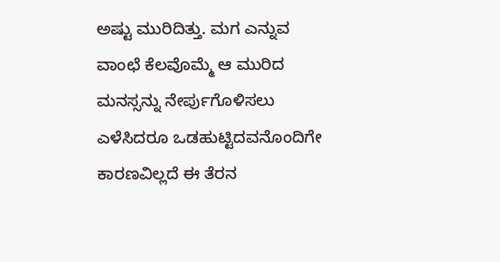ಅಷ್ಟು ಮುರಿದಿತ್ತು. ಮಗ ಎನ್ನುವ ವಾಂಛೆ ಕೆಲವೊಮ್ಮೆ ಆ ಮುರಿದ ಮನಸ್ಸನ್ನು ನೇರ್ಪುಗೊಳಿಸಲು ಎಳೆಸಿದರೂ ಒಡಹುಟ್ಟಿದವನೊಂದಿಗೇ ಕಾರಣವಿಲ್ಲದೆ ಈ ತೆರನ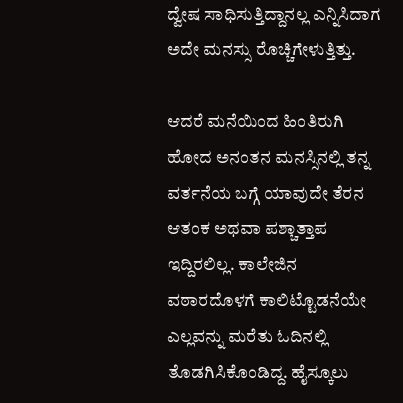ದ್ವೇಷ ಸಾಧಿಸುತ್ತಿದ್ದಾನಲ್ಲ ಎನ್ನಿಸಿದಾಗ ಅದೇ ಮನಸ್ಸು ರೊಚ್ಚಿಗೇಳುತ್ತಿತ್ತು.

ಆದರೆ ಮನೆಯಿಂದ ಹಿಂತಿರುಗಿ ಹೋದ ಅನಂತನ ಮನಸ್ಸಿನಲ್ಲಿ ತನ್ನ ವರ್ತನೆಯ ಬಗ್ಗೆ ಯಾವುದೇ ತೆರನ ಆತಂಕ ಅಥವಾ ಪಶ್ಚಾತ್ತಾಪ ಇದ್ದಿರಲಿಲ್ಲ. ಕಾಲೇಜಿನ ವಠಾರದೊಳಗೆ ಕಾಲಿಟ್ಟೊಡನೆಯೇ ಎಲ್ಲವನ್ನು ಮರೆತು ಓದಿನಲ್ಲಿ ತೊಡಗಿಸಿಕೊಂಡಿದ್ದ. ಹೈಸ್ಕೂಲು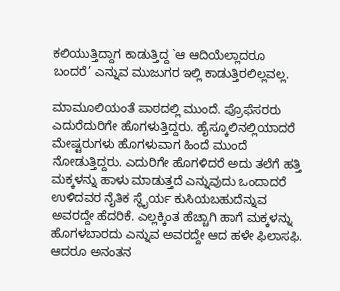ಕಲಿಯುತ್ತಿದ್ದಾಗ ಕಾಡುತ್ತಿದ್ದ `ಆ ಆದಿಯೆಲ್ಲಾದರೂ ಬಂದರೆ’ ಎನ್ನುವ ಮುಜುಗರ ಇಲ್ಲಿ ಕಾಡುತ್ತಿರಲಿಲ್ಲವಲ್ಲ.

ಮಾಮೂಲಿಯಂತೆ ಪಾಠದಲ್ಲಿ ಮುಂದೆ. ಪ್ರೊಫೆಸರರು ಎದುರೆದುರಿಗೇ ಹೊಗಳುತ್ತಿದ್ದರು. ಹೈಸ್ಕೂಲಿನಲ್ಲಿಯಾದರೆ ಮೇಷ್ಟರುಗಳು ಹೊಗಳುವಾಗ ಹಿಂದೆ ಮುಂದೆ ನೋಡುತ್ತಿದ್ದರು. ಎದುರಿಗೇ ಹೊಗಳಿದರೆ ಅದು ತಲೆಗೆ ಹತ್ತಿ ಮಕ್ಕಳನ್ನು ಹಾಳು ಮಾಡುತ್ತದೆ ಎನ್ನುವುದು ಒಂದಾದರೆ ಉಳಿದವರ ನೈತಿಕ ಸ್ಥೈರ್ಯ ಕುಸಿಯಬಹುದೆನ್ನುವ ಅವರದ್ದೇ ಹೆದರಿಕೆ. ಎಲ್ಲಕ್ಕಿಂತ ಹೆಚ್ಚಾಗಿ ಹಾಗೆ ಮಕ್ಕಳನ್ನು ಹೊಗಳಬಾರದು ಎನ್ನುವ ಅವರದ್ದೇ ಆದ ಹಳೇ ಫಿಲಾಸಫಿ. ಆದರೂ ಅನಂತನ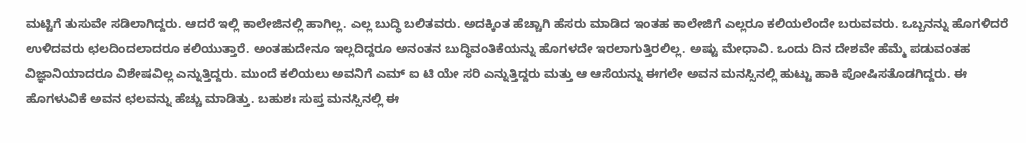ಮಟ್ಟಿಗೆ ತುಸುವೇ ಸಡಿಲಾಗಿದ್ದರು. ಆದರೆ ಇಲ್ಲಿ ಕಾಲೇಜಿನಲ್ಲಿ ಹಾಗಿಲ್ಲ. ಎಲ್ಲ ಬುದ್ಧಿ ಬಲಿತವರು. ಅದಕ್ಕಿಂತ ಹೆಚ್ಚಾಗಿ ಹೆಸರು ಮಾಡಿದ ಇಂತಹ ಕಾಲೇಜಿಗೆ ಎಲ್ಲರೂ ಕಲಿಯಲೆಂದೇ ಬರುವವರು. ಒಬ್ಬನನ್ನು ಹೊಗಳಿದರೆ ಉಳಿದವರು ಛಲದಿಂದಲಾದರೂ ಕಲಿಯುತ್ತಾರೆ. ಅಂತಹುದೇನೂ ಇಲ್ಲದಿದ್ದರೂ ಅನಂತನ ಬುದ್ಧಿವಂತಿಕೆಯನ್ನು ಹೊಗಳದೇ ಇರಲಾಗುತ್ತಿರಲಿಲ್ಲ. ಅಷ್ಟು ಮೇಧಾವಿ. ಒಂದು ದಿನ ದೇಶವೇ ಹೆಮ್ಮೆ ಪಡುವಂತಹ ವಿಜ್ಞಾನಿಯಾದರೂ ವಿಶೇಷವಿಲ್ಲ ಎನ್ನುತ್ತಿದ್ದರು. ಮುಂದೆ ಕಲಿಯಲು ಅವನಿಗೆ ಎಮ್ ಐ ಟಿ ಯೇ ಸರಿ ಎನ್ನುತ್ತಿದ್ದರು ಮತ್ತು ಆ ಆಸೆಯನ್ನು ಈಗಲೇ ಅವನ ಮನಸ್ಸಿನಲ್ಲಿ ಹುಟ್ಟು ಹಾಕಿ ಪೋಷಿಸತೊಡಗಿದ್ದರು. ಈ ಹೊಗಳುವಿಕೆ ಅವನ ಛಲವನ್ನು ಹೆಚ್ಚು ಮಾಡಿತ್ತು. ಬಹುಶಃ ಸುಪ್ತ ಮನಸ್ಸಿನಲ್ಲಿ ಈ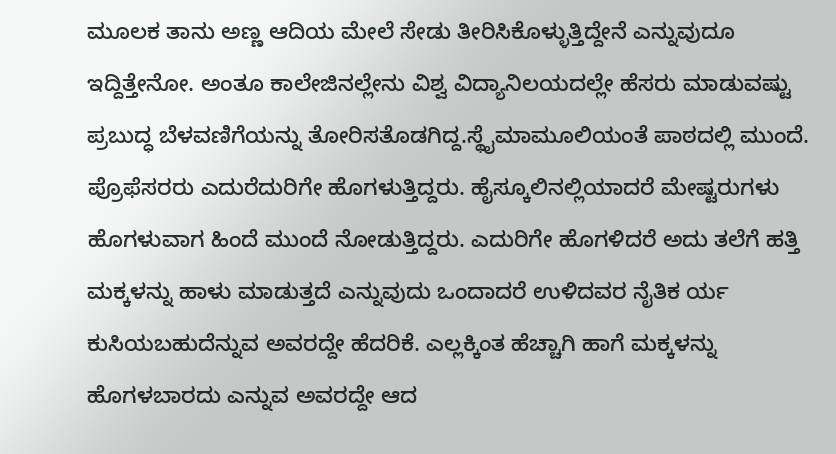ಮೂಲಕ ತಾನು ಅಣ್ಣ ಆದಿಯ ಮೇಲೆ ಸೇಡು ತೀರಿಸಿಕೊಳ್ಳುತ್ತಿದ್ದೇನೆ ಎನ್ನುವುದೂ ಇದ್ದಿತ್ತೇನೋ. ಅಂತೂ ಕಾಲೇಜಿನಲ್ಲೇನು ವಿಶ್ವ ವಿದ್ಯಾನಿಲಯದಲ್ಲೇ ಹೆಸರು ಮಾಡುವಷ್ಟು ಪ್ರಬುದ್ಧ ಬೆಳವಣಿಗೆಯನ್ನು ತೋರಿಸತೊಡಗಿದ್ದ.ಸ್ಥೈಮಾಮೂಲಿಯಂತೆ ಪಾಠದಲ್ಲಿ ಮುಂದೆ. ಪ್ರೊಫೆಸರರು ಎದುರೆದುರಿಗೇ ಹೊಗಳುತ್ತಿದ್ದರು. ಹೈಸ್ಕೂಲಿನಲ್ಲಿಯಾದರೆ ಮೇಷ್ಟರುಗಳು ಹೊಗಳುವಾಗ ಹಿಂದೆ ಮುಂದೆ ನೋಡುತ್ತಿದ್ದರು. ಎದುರಿಗೇ ಹೊಗಳಿದರೆ ಅದು ತಲೆಗೆ ಹತ್ತಿ ಮಕ್ಕಳನ್ನು ಹಾಳು ಮಾಡುತ್ತದೆ ಎನ್ನುವುದು ಒಂದಾದರೆ ಉಳಿದವರ ನೈತಿಕ ರ್ಯ ಕುಸಿಯಬಹುದೆನ್ನುವ ಅವರದ್ದೇ ಹೆದರಿಕೆ. ಎಲ್ಲಕ್ಕಿಂತ ಹೆಚ್ಚಾಗಿ ಹಾಗೆ ಮಕ್ಕಳನ್ನು ಹೊಗಳಬಾರದು ಎನ್ನುವ ಅವರದ್ದೇ ಆದ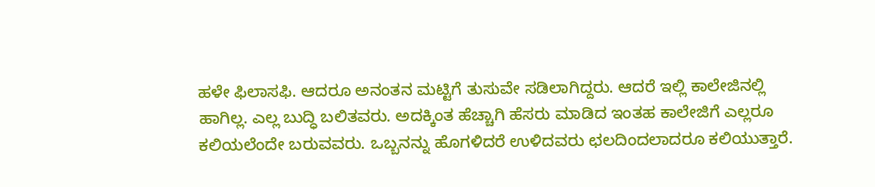ಹಳೇ ಫಿಲಾಸಫಿ. ಆದರೂ ಅನಂತನ ಮಟ್ಟಿಗೆ ತುಸುವೇ ಸಡಿಲಾಗಿದ್ದರು. ಆದರೆ ಇಲ್ಲಿ ಕಾಲೇಜಿನಲ್ಲಿ ಹಾಗಿಲ್ಲ. ಎಲ್ಲ ಬುದ್ಧಿ ಬಲಿತವರು. ಅದಕ್ಕಿಂತ ಹೆಚ್ಚಾಗಿ ಹೆಸರು ಮಾಡಿದ ಇಂತಹ ಕಾಲೇಜಿಗೆ ಎಲ್ಲರೂ ಕಲಿಯಲೆಂದೇ ಬರುವವರು. ಒಬ್ಬನನ್ನು ಹೊಗಳಿದರೆ ಉಳಿದವರು ಛಲದಿಂದಲಾದರೂ ಕಲಿಯುತ್ತಾರೆ.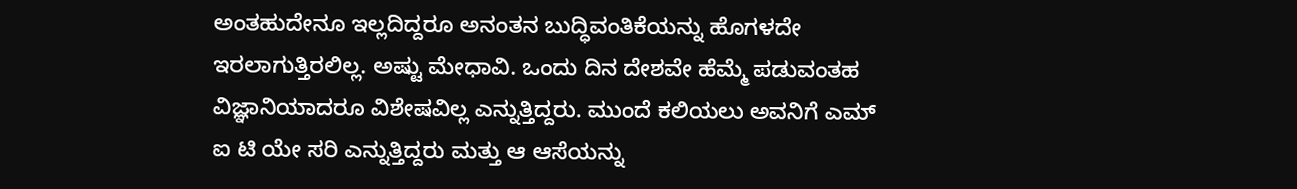ಅಂತಹುದೇನೂ ಇಲ್ಲದಿದ್ದರೂ ಅನಂತನ ಬುದ್ಧಿವಂತಿಕೆಯನ್ನು ಹೊಗಳದೇ ಇರಲಾಗುತ್ತಿರಲಿಲ್ಲ. ಅಷ್ಟು ಮೇಧಾವಿ. ಒಂದು ದಿನ ದೇಶವೇ ಹೆಮ್ಮೆ ಪಡುವಂತಹ ವಿಜ್ಞಾನಿಯಾದರೂ ವಿಶೇಷವಿಲ್ಲ ಎನ್ನುತ್ತಿದ್ದರು. ಮುಂದೆ ಕಲಿಯಲು ಅವನಿಗೆ ಎಮ್ ಐ ಟಿ ಯೇ ಸರಿ ಎನ್ನುತ್ತಿದ್ದರು ಮತ್ತು ಆ ಆಸೆಯನ್ನು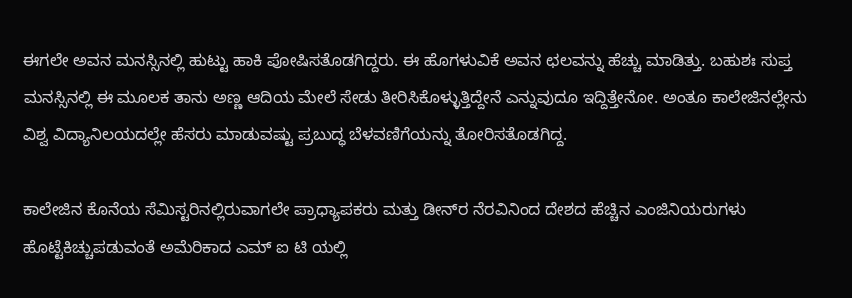ಈಗಲೇ ಅವನ ಮನಸ್ಸಿನಲ್ಲಿ ಹುಟ್ಟು ಹಾಕಿ ಪೋಷಿಸತೊಡಗಿದ್ದರು. ಈ ಹೊಗಳುವಿಕೆ ಅವನ ಛಲವನ್ನು ಹೆಚ್ಚು ಮಾಡಿತ್ತು. ಬಹುಶಃ ಸುಪ್ತ ಮನಸ್ಸಿನಲ್ಲಿ ಈ ಮೂಲಕ ತಾನು ಅಣ್ಣ ಆದಿಯ ಮೇಲೆ ಸೇಡು ತೀರಿಸಿಕೊಳ್ಳುತ್ತಿದ್ದೇನೆ ಎನ್ನುವುದೂ ಇದ್ದಿತ್ತೇನೋ. ಅಂತೂ ಕಾಲೇಜಿನಲ್ಲೇನು ವಿಶ್ವ ವಿದ್ಯಾನಿಲಯದಲ್ಲೇ ಹೆಸರು ಮಾಡುವಷ್ಟು ಪ್ರಬುದ್ಧ ಬೆಳವಣಿಗೆಯನ್ನು ತೋರಿಸತೊಡಗಿದ್ದ.

ಕಾಲೇಜಿನ ಕೊನೆಯ ಸೆಮಿಸ್ಟರಿನಲ್ಲಿರುವಾಗಲೇ ಪ್ರಾಧ್ಯಾಪಕರು ಮತ್ತು ಡೀನ್‌ರ ನೆರವಿನಿಂದ ದೇಶದ ಹೆಚ್ಚಿನ ಎಂಜಿನಿಯರುಗಳು ಹೊಟ್ಟೆಕಿಚ್ಚುಪಡುವಂತೆ ಅಮೆರಿಕಾದ ಎಮ್ ಐ ಟಿ ಯಲ್ಲಿ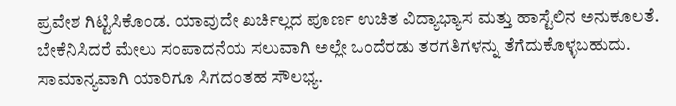ಪ್ರವೇಶ ಗಿಟ್ಟಿಸಿಕೊಂಡ. ಯಾವುದೇ ಖರ್ಚಿಲ್ಲದ ಪೂರ್ಣ ಉಚಿತ ವಿದ್ಯಾಭ್ಯಾಸ ಮತ್ತು ಹಾಸ್ಟೆಲಿನ ಅನುಕೂಲತೆ. ಬೇಕೆನಿಸಿದರೆ ಮೇಲು ಸಂಪಾದನೆಯ ಸಲುವಾಗಿ ಅಲ್ಲೇ ಒಂದೆರಡು ತರಗತಿಗಳನ್ನು ತೆಗೆದುಕೊಳ್ಳಬಹುದು. ಸಾಮಾನ್ಯವಾಗಿ ಯಾರಿಗೂ ಸಿಗದಂತಹ ಸೌಲಭ್ಯ.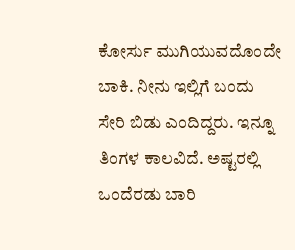ಕೋರ್ಸು ಮುಗಿಯುವದೊಂದೇ ಬಾಕಿ. ನೀನು ಇಲ್ಲಿಗೆ ಬಂದು ಸೇರಿ ಬಿಡು ಎಂದಿದ್ದರು. ಇನ್ನೂ ತಿಂಗಳ ಕಾಲವಿದೆ. ಅಷ್ಟರಲ್ಲಿ ಒಂದೆರಡು ಬಾರಿ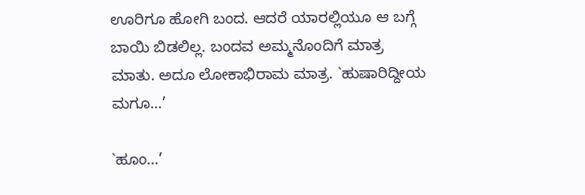ಊರಿಗೂ ಹೋಗಿ ಬಂದ. ಆದರೆ ಯಾರಲ್ಲಿಯೂ ಆ ಬಗ್ಗೆ ಬಾಯಿ ಬಿಡಲಿಲ್ಲ. ಬಂದವ ಅಮ್ಮನೊಂದಿಗೆ ಮಾತ್ರ ಮಾತು. ಅದೂ ಲೋಕಾಭಿರಾಮ ಮಾತ್ರ. `ಹುಷಾರಿದ್ದೀಯ ಮಗೂ…’

`ಹೂಂ…’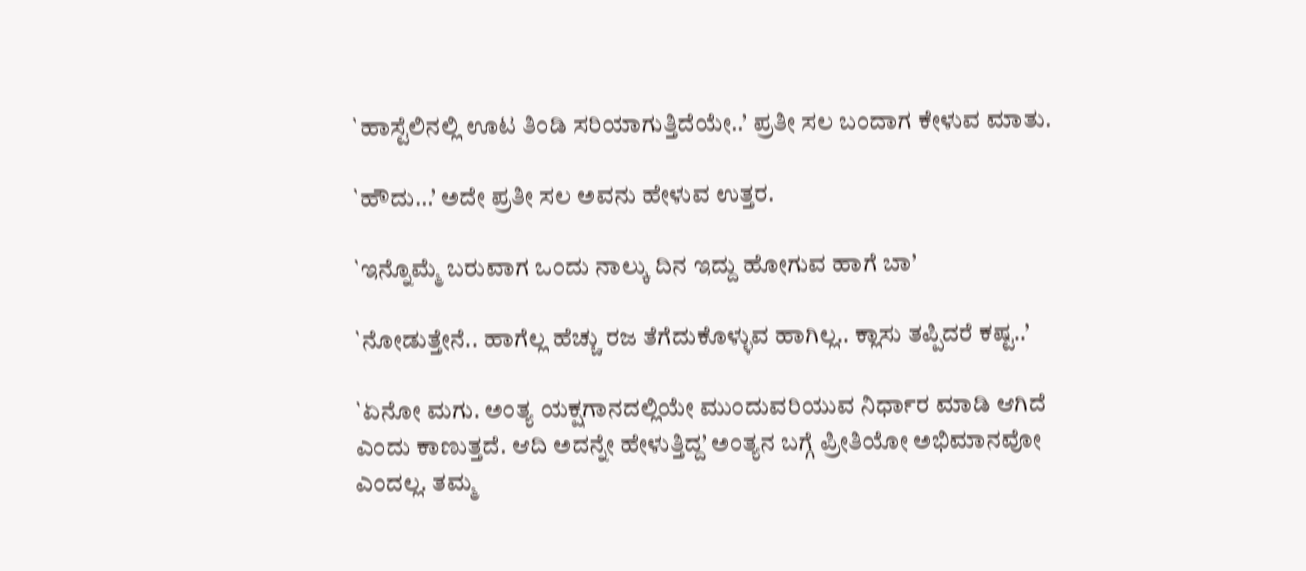`ಹಾಸ್ಟೆಲಿನಲ್ಲಿ ಊಟ ತಿಂಡಿ ಸರಿಯಾಗುತ್ತಿದೆಯೇ..’ ಪ್ರತೀ ಸಲ ಬಂದಾಗ ಕೇಳುವ ಮಾತು.

`ಹೌದು…’ ಅದೇ ಪ್ರತೀ ಸಲ ಅವನು ಹೇಳುವ ಉತ್ತರ.

`ಇನ್ನೊಮ್ಮೆ ಬರುವಾಗ ಒಂದು ನಾಲ್ಕು ದಿನ ಇದ್ದು ಹೋಗುವ ಹಾಗೆ ಬಾ’

`ನೋಡುತ್ತೇನೆ.. ಹಾಗೆಲ್ಲ ಹೆಚ್ಚು ರಜ ತೆಗೆದುಕೊಳ್ಳುವ ಹಾಗಿಲ್ಲ.. ಕ್ಲಾಸು ತಪ್ಪಿದರೆ ಕಷ್ಟ..’

`ಏನೋ ಮಗು. ಅಂತ್ಯ ಯಕ್ಷಗಾನದಲ್ಲಿಯೇ ಮುಂದುವರಿಯುವ ನಿರ್ಧಾರ ಮಾಡಿ ಆಗಿದೆ ಎಂದು ಕಾಣುತ್ತದೆ. ಆದಿ ಅದನ್ನೇ ಹೇಳುತ್ತಿದ್ದ’ ಅಂತ್ಯನ ಬಗ್ಗೆ ಪ್ರೀತಿಯೋ ಅಭಿಮಾನವೋ ಎಂದಲ್ಲ. ತಮ್ಮ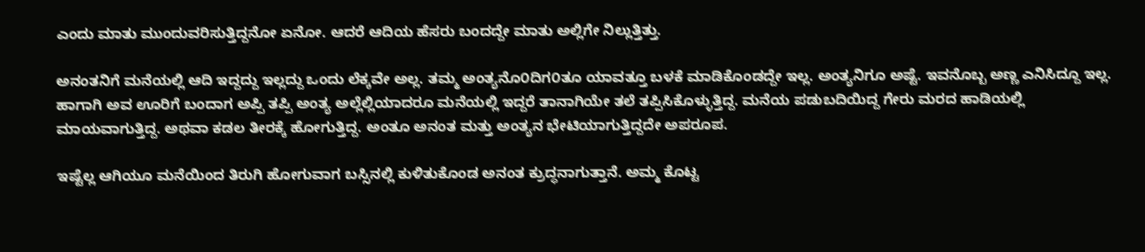ಎಂದು ಮಾತು ಮುಂದುವರಿಸುತ್ತಿದ್ದನೋ ಏನೋ. ಆದರೆ ಆದಿಯ ಹೆಸರು ಬಂದದ್ದೇ ಮಾತು ಅಲ್ಲಿಗೇ ನಿಲ್ಲುತ್ತಿತ್ತು.

ಅನಂತನಿಗೆ ಮನೆಯಲ್ಲಿ ಆದಿ ಇದ್ದದ್ದು ಇಲ್ಲದ್ದು ಒಂದು ಲೆಕ್ಕವೇ ಅಲ್ಲ. ತಮ್ಮ ಅಂತ್ಯನೊ೦ದಿಗ೦ತೂ ಯಾವತ್ತೂ ಬಳಕೆ ಮಾಡಿಕೊಂಡದ್ದೇ ಇಲ್ಲ. ಅಂತ್ಯನಿಗೂ ಅಷ್ಟೆ. ಇವನೊಬ್ಬ ಅಣ್ಣ ಎನಿಸಿದ್ದೂ ಇಲ್ಲ. ಹಾಗಾಗಿ ಅವ ಊರಿಗೆ ಬಂದಾಗ ಅಪ್ಪಿ ತಪ್ಪಿ ಅಂತ್ಯ ಅಲ್ಲೆಲ್ಲಿಯಾದರೂ ಮನೆಯಲ್ಲಿ ಇದ್ದರೆ ತಾನಾಗಿಯೇ ತಲೆ ತಪ್ಪಿಸಿಕೊಳ್ಳುತ್ತಿದ್ದ. ಮನೆಯ ಪಡುಬದಿಯಿದ್ದ ಗೇರು ಮರದ ಹಾಡಿಯಲ್ಲಿ ಮಾಯವಾಗುತ್ತಿದ್ದ. ಅಥವಾ ಕಡಲ ತೀರಕ್ಕೆ ಹೋಗುತ್ತಿದ್ದ. ಅಂತೂ ಅನಂತ ಮತ್ತು ಅಂತ್ಯನ ಭೇಟಿಯಾಗುತ್ತಿದ್ದದೇ ಅಪರೂಪ.

ಇಷ್ಟೆಲ್ಲ ಆಗಿಯೂ ಮನೆಯಿಂದ ತಿರುಗಿ ಹೋಗುವಾಗ ಬಸ್ಸಿನಲ್ಲಿ ಕುಳಿತುಕೊಂಡ ಅನಂತ ಕ್ರುದ್ಧನಾಗುತ್ತಾನೆ. ಅಮ್ಮ ಕೊಟ್ಟ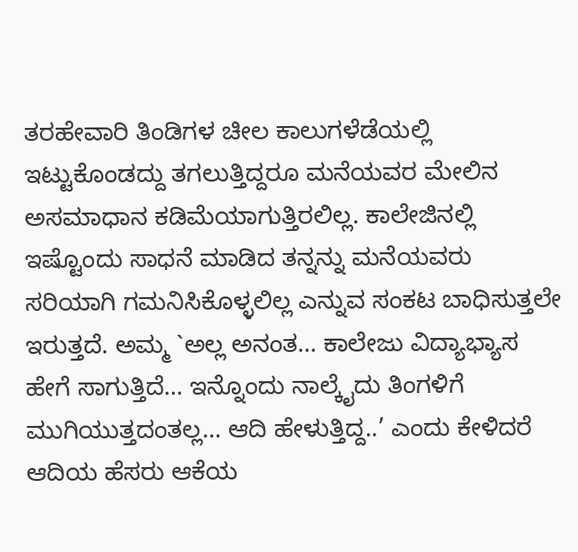ತರಹೇವಾರಿ ತಿಂಡಿಗಳ ಚೀಲ ಕಾಲುಗಳೆಡೆಯಲ್ಲಿ ಇಟ್ಟುಕೊಂಡದ್ದು ತಗಲುತ್ತಿದ್ದರೂ ಮನೆಯವರ ಮೇಲಿನ ಅಸಮಾಧಾನ ಕಡಿಮೆಯಾಗುತ್ತಿರಲಿಲ್ಲ. ಕಾಲೇಜಿನಲ್ಲಿ ಇಷ್ಟೊಂದು ಸಾಧನೆ ಮಾಡಿದ ತನ್ನನ್ನು ಮನೆಯವರು ಸರಿಯಾಗಿ ಗಮನಿಸಿಕೊಳ್ಳಲಿಲ್ಲ ಎನ್ನುವ ಸಂಕಟ ಬಾಧಿಸುತ್ತಲೇ ಇರುತ್ತದೆ. ಅಮ್ಮ `ಅಲ್ಲ ಅನಂತ… ಕಾಲೇಜು ವಿದ್ಯಾಭ್ಯಾಸ ಹೇಗೆ ಸಾಗುತ್ತಿದೆ… ಇನ್ನೊಂದು ನಾಲ್ಕೈದು ತಿಂಗಳಿಗೆ ಮುಗಿಯುತ್ತದಂತಲ್ಲ… ಆದಿ ಹೇಳುತ್ತಿದ್ದ..’ ಎಂದು ಕೇಳಿದರೆ ಆದಿಯ ಹೆಸರು ಆಕೆಯ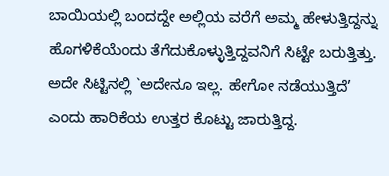ಬಾಯಿಯಲ್ಲಿ ಬಂದದ್ದೇ ಅಲ್ಲಿಯ ವರೆಗೆ ಅಮ್ಮ ಹೇಳುತ್ತಿದ್ದನ್ನು ಹೊಗಳಿಕೆಯೆಂದು ತೆಗೆದುಕೊಳ್ಳುತ್ತಿದ್ದವನಿಗೆ ಸಿಟ್ಟೇ ಬರುತ್ತಿತ್ತು. ಅದೇ ಸಿಟ್ಟಿನಲ್ಲಿ `ಅದೇನೂ ಇಲ್ಲ. ಹೇಗೋ ನಡೆಯುತ್ತಿದೆ’ ಎಂದು ಹಾರಿಕೆಯ ಉತ್ತರ ಕೊಟ್ಟು ಜಾರುತ್ತಿದ್ದ.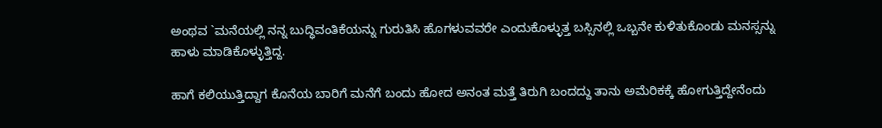ಅಂಥವ `ಮನೆಯಲ್ಲಿ ನನ್ನ ಬುದ್ಧಿವಂತಿಕೆಯನ್ನು ಗುರುತಿಸಿ ಹೊಗಳುವವರೇ ಎಂದುಕೊಳ್ಳುತ್ತ ಬಸ್ಸಿನಲ್ಲಿ ಒಬ್ಬನೇ ಕುಳಿತುಕೊಂಡು ಮನಸ್ಸನ್ನು ಹಾಳು ಮಾಡಿಕೊಳ್ಳುತ್ತಿದ್ದ.

ಹಾಗೆ ಕಲಿಯುತ್ತಿದ್ದಾಗ ಕೊನೆಯ ಬಾರಿಗೆ ಮನೆಗೆ ಬಂದು ಹೋದ ಅನಂತ ಮತ್ತೆ ತಿರುಗಿ ಬಂದದ್ದು ತಾನು ಅಮೆರಿಕಕ್ಕೆ ಹೋಗುತ್ತಿದ್ದೇನೆಂದು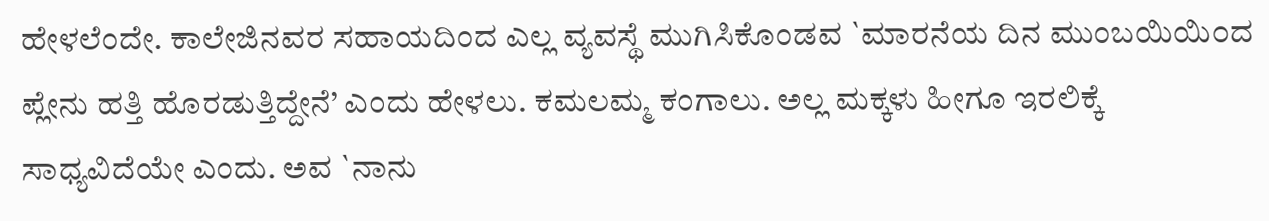ಹೇಳಲೆಂದೇ. ಕಾಲೇಜಿನವರ ಸಹಾಯದಿಂದ ಎಲ್ಲ ವ್ಯವಸ್ಥೆ ಮುಗಿಸಿಕೊಂಡವ `ಮಾರನೆಯ ದಿನ ಮುಂಬಯಿಯಿ೦ದ ಪ್ಲೇನು ಹತ್ತಿ ಹೊರಡುತ್ತಿದ್ದೇನೆ’ ಎಂದು ಹೇಳಲು. ಕಮಲಮ್ಮ ಕಂಗಾಲು. ಅಲ್ಲ ಮಕ್ಕಳು ಹೀಗೂ ಇರಲಿಕ್ಕೆ ಸಾಧ್ಯವಿದೆಯೇ ಎಂದು. ಅವ `ನಾನು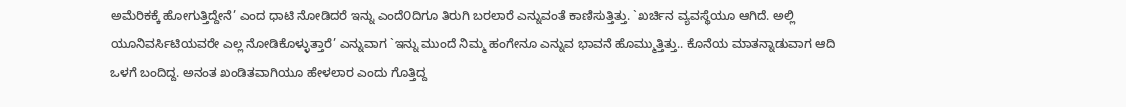ಅಮೆರಿಕಕ್ಕೆ ಹೋಗುತ್ತಿದ್ದೇನೆ’ ಎಂದ ಧಾಟಿ ನೋಡಿದರೆ ಇನ್ನು ಎಂದೆ೦ದಿಗೂ ತಿರುಗಿ ಬರಲಾರೆ ಎನ್ನುವಂತೆ ಕಾಣಿಸುತ್ತಿತ್ತು. `ಖರ್ಚಿನ ವ್ಯವಸ್ಥೆಯೂ ಆಗಿದೆ. ಅಲ್ಲಿ ಯೂನಿವರ್ಸಿಟಿಯವರೇ ಎಲ್ಲ ನೋಡಿಕೊಳ್ಳುತ್ತಾರೆ’ ಎನ್ನುವಾಗ `ಇನ್ನು ಮುಂದೆ ನಿಮ್ಮ ಹಂಗೇನೂ ಎನ್ನುವ ಭಾವನೆ ಹೊಮ್ಮುತ್ತಿತ್ತು.. ಕೊನೆಯ ಮಾತನ್ನಾಡುವಾಗ ಆದಿ ಒಳಗೆ ಬಂದಿದ್ದ. ಅನಂತ ಖಂಡಿತವಾಗಿಯೂ ಹೇಳಲಾರ ಎಂದು ಗೊತ್ತಿದ್ದ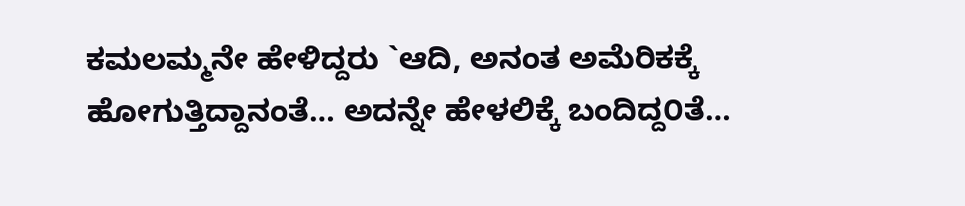ಕಮಲಮ್ಮನೇ ಹೇಳಿದ್ದರು `ಆದಿ, ಅನಂತ ಅಮೆರಿಕಕ್ಕೆ ಹೋಗುತ್ತಿದ್ದಾನಂತೆ… ಅದನ್ನೇ ಹೇಳಲಿಕ್ಕೆ ಬಂದಿದ್ದ೦ತೆ…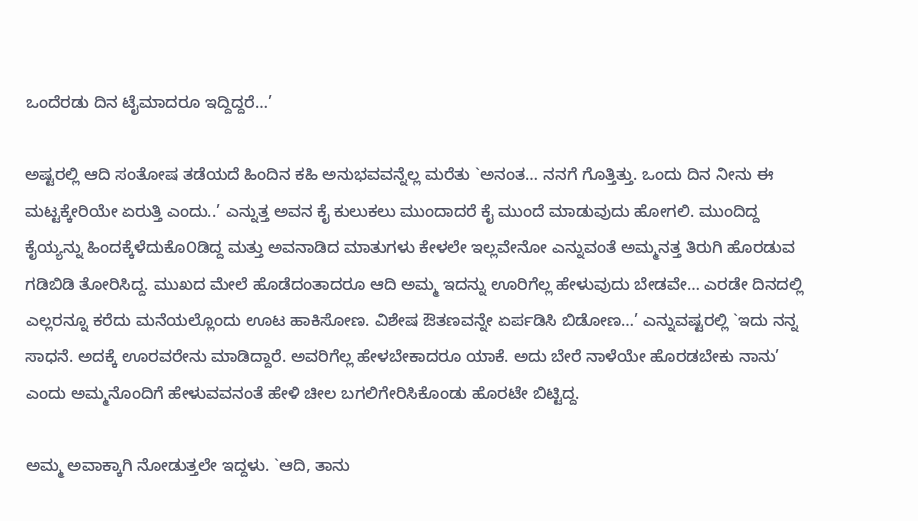ಒಂದೆರಡು ದಿನ ಟೈಮಾದರೂ ಇದ್ದಿದ್ದರೆ…’

ಅಷ್ಟರಲ್ಲಿ ಆದಿ ಸಂತೋಷ ತಡೆಯದೆ ಹಿಂದಿನ ಕಹಿ ಅನುಭವವನ್ನೆಲ್ಲ ಮರೆತು `ಅನಂತ… ನನಗೆ ಗೊತ್ತಿತ್ತು. ಒಂದು ದಿನ ನೀನು ಈ ಮಟ್ಟಕ್ಕೇರಿಯೇ ಏರುತ್ತಿ ಎಂದು..’ ಎನ್ನುತ್ತ ಅವನ ಕೈ ಕುಲುಕಲು ಮುಂದಾದರೆ ಕೈ ಮುಂದೆ ಮಾಡುವುದು ಹೋಗಲಿ. ಮುಂದಿದ್ದ ಕೈಯ್ಯನ್ನು ಹಿಂದಕ್ಕೆಳೆದುಕೊ೦ಡಿದ್ದ ಮತ್ತು ಅವನಾಡಿದ ಮಾತುಗಳು ಕೇಳಲೇ ಇಲ್ಲವೇನೋ ಎನ್ನುವಂತೆ ಅಮ್ಮನತ್ತ ತಿರುಗಿ ಹೊರಡುವ ಗಡಿಬಿಡಿ ತೋರಿಸಿದ್ದ. ಮುಖದ ಮೇಲೆ ಹೊಡೆದಂತಾದರೂ ಆದಿ ಅಮ್ಮ ಇದನ್ನು ಊರಿಗೆಲ್ಲ ಹೇಳುವುದು ಬೇಡವೇ… ಎರಡೇ ದಿನದಲ್ಲಿ ಎಲ್ಲರನ್ನೂ ಕರೆದು ಮನೆಯಲ್ಲೊಂದು ಊಟ ಹಾಕಿಸೋಣ. ವಿಶೇಷ ಔತಣವನ್ನೇ ಏರ್ಪಡಿಸಿ ಬಿಡೋಣ…’ ಎನ್ನುವಷ್ಟರಲ್ಲಿ `ಇದು ನನ್ನ ಸಾಧನೆ. ಅದಕ್ಕೆ ಊರವರೇನು ಮಾಡಿದ್ದಾರೆ. ಅವರಿಗೆಲ್ಲ ಹೇಳಬೇಕಾದರೂ ಯಾಕೆ. ಅದು ಬೇರೆ ನಾಳೆಯೇ ಹೊರಡಬೇಕು ನಾನು’ ಎಂದು ಅಮ್ಮನೊಂದಿಗೆ ಹೇಳುವವನಂತೆ ಹೇಳಿ ಚೀಲ ಬಗಲಿಗೇರಿಸಿಕೊಂಡು ಹೊರಟೇ ಬಿಟ್ಟಿದ್ದ.

ಅಮ್ಮ ಅವಾಕ್ಕಾಗಿ ನೋಡುತ್ತಲೇ ಇದ್ದಳು. `ಆದಿ, ತಾನು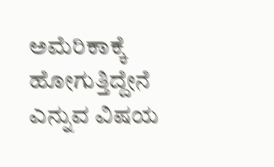ಅಮೆರಿಕಾಕ್ಕೆ ಹೋಗುತ್ತಿದ್ದೇನೆ ಎನ್ನುವ ವಿಷಯ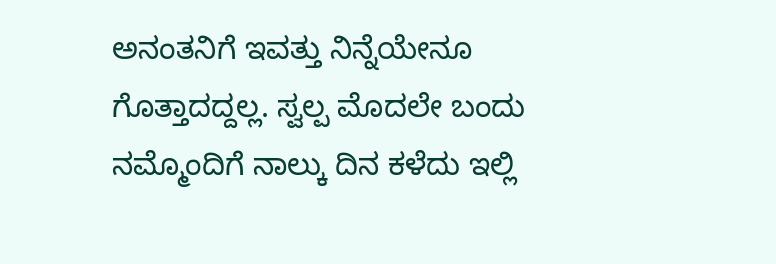ಅನಂತನಿಗೆ ಇವತ್ತು ನಿನ್ನೆಯೇನೂ ಗೊತ್ತಾದದ್ದಲ್ಲ. ಸ್ವಲ್ಪ ಮೊದಲೇ ಬಂದು ನಮ್ಮೊಂದಿಗೆ ನಾಲ್ಕು ದಿನ ಕಳೆದು ಇಲ್ಲಿ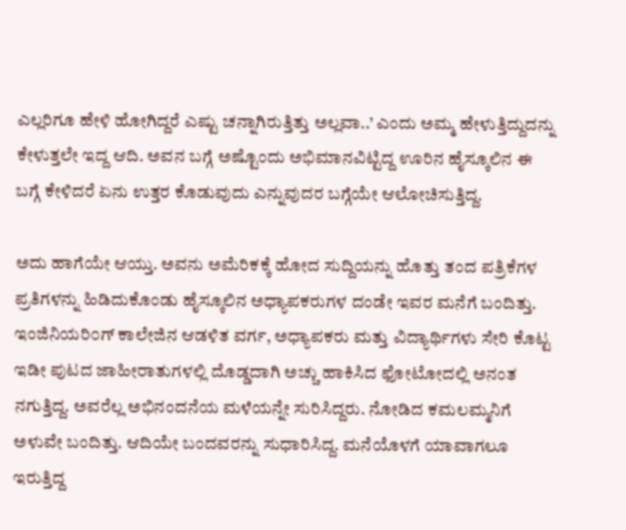ಎಲ್ಲರಿಗೂ ಹೇಳಿ ಹೋಗಿದ್ದರೆ ಎಷ್ಟು ಚನ್ನಾಗಿರುತ್ತಿತ್ತು ಅಲ್ಲವಾ..’ ಎಂದು ಅಮ್ಮ ಹೇಳುತ್ತಿದ್ದುದನ್ನು ಕೇಳುತ್ತಲೇ ಇದ್ದ ಆದಿ. ಅವನ ಬಗ್ಗೆ ಅಷ್ಟೊಂದು ಅಭಿಮಾನವಿಟ್ಟಿದ್ದ ಊರಿನ ಹೈಸ್ಕೂಲಿನ ಈ ಬಗ್ಗೆ ಕೇಳಿದರೆ ಏನು ಉತ್ತರ ಕೊಡುವುದು ಎನ್ನುವುದರ ಬಗ್ಗೆಯೇ ಆಲೋಚಿಸುತ್ತಿದ್ದ.

ಅದು ಹಾಗೆಯೇ ಆಯ್ತು. ಅವನು ಅಮೆರಿಕಕ್ಕೆ ಹೋದ ಸುದ್ದಿಯನ್ನು ಹೊತ್ತು ತಂದ ಪತ್ರಿಕೆಗಳ ಪ್ರತಿಗಳನ್ನು ಹಿಡಿದುಕೊಂಡು ಹೈಸ್ಕೂಲಿನ ಅಧ್ಯಾಪಕರುಗಳ ದಂಡೇ ಇವರ ಮನೆಗೆ ಬಂದಿತ್ತು. ಇಂಜಿನಿಯರಿ೦ಗ್ ಕಾಲೇಜಿನ ಆಡಳಿತ ವರ್ಗ, ಅಧ್ಯಾಪಕರು ಮತ್ತು ವಿದ್ಯಾರ್ಥಿಗಳು ಸೇರಿ ಕೊಟ್ಟ ಇಡೀ ಪುಟದ ಜಾಹೀರಾತುಗಳಲ್ಲಿ ದೊಡ್ಡದಾಗಿ ಅಚ್ಚು ಹಾಕಿಸಿದ ಫೋಟೋದಲ್ಲಿ ಅನಂತ ನಗುತ್ತಿದ್ದ. ಅವರೆಲ್ಲ ಅಭಿನಂದನೆಯ ಮಳೆಯನ್ನೇ ಸುರಿಸಿದ್ದರು. ನೋಡಿದ ಕಮಲಮ್ಮನಿಗೆ ಅಳುವೇ ಬಂದಿತ್ತು. ಆದಿಯೇ ಬಂದವರನ್ನು ಸುಧಾರಿಸಿದ್ದ. ಮನೆಯೊಳಗೆ ಯಾವಾಗಲೂ ಇರುತ್ತಿದ್ದ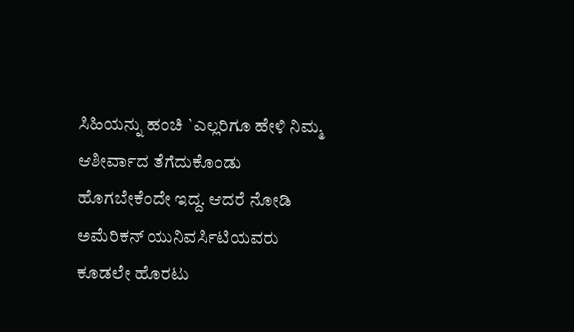ಸಿಹಿಯನ್ನು ಹಂಚಿ `ಎಲ್ಲರಿಗೂ ಹೇಳಿ ನಿಮ್ಮ ಆಶೀರ್ವಾದ ತೆಗೆದುಕೊಂಡು ಹೊಗಬೇಕೆಂದೇ ಇದ್ದ. ಆದರೆ ನೋಡಿ ಅಮೆರಿಕನ್ ಯುನಿವರ್ಸಿಟಿಯವರು ಕೂಡಲೇ ಹೊರಟು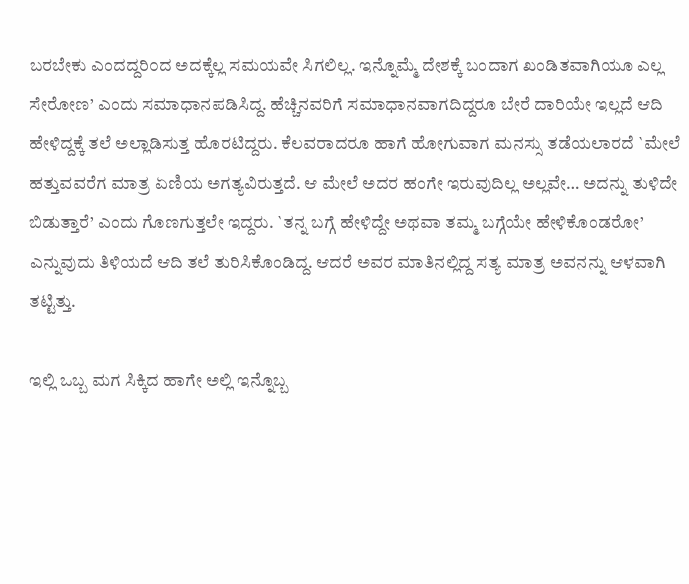ಬರಬೇಕು ಎಂದದ್ದರಿ೦ದ ಅದಕ್ಕೆಲ್ಲ ಸಮಯವೇ ಸಿಗಲಿಲ್ಲ. ಇನ್ನೊಮ್ಮೆ ದೇಶಕ್ಕೆ ಬಂದಾಗ ಖಂಡಿತವಾಗಿಯೂ ಎಲ್ಲ ಸೇರೋಣ’ ಎಂದು ಸಮಾಧಾನಪಡಿಸಿದ್ದ. ಹೆಚ್ಚಿನವರಿಗೆ ಸಮಾಧಾನವಾಗದಿದ್ದರೂ ಬೇರೆ ದಾರಿಯೇ ಇಲ್ಲದೆ ಆದಿ ಹೇಳಿದ್ದಕ್ಕೆ ತಲೆ ಅಲ್ಲಾಡಿಸುತ್ತ ಹೊರಟಿದ್ದರು. ಕೆಲವರಾದರೂ ಹಾಗೆ ಹೋಗುವಾಗ ಮನಸ್ಸು ತಡೆಯಲಾರದೆ `ಮೇಲೆ ಹತ್ತುವವರೆಗ ಮಾತ್ರ ಏಣಿಯ ಅಗತ್ಯವಿರುತ್ತದೆ. ಆ ಮೇಲೆ ಅದರ ಹಂಗೇ ಇರುವುದಿಲ್ಲ ಅಲ್ಲವೇ… ಅದನ್ನು ತುಳಿದೇ ಬಿಡುತ್ತಾರೆ’ ಎಂದು ಗೊಣಗುತ್ತಲೇ ಇದ್ದರು. `ತನ್ನ ಬಗ್ಗೆ ಹೇಳಿದ್ದೇ ಅಥವಾ ತಮ್ಮ ಬಗ್ಗೆಯೇ ಹೇಳಿಕೊಂಡರೋ’ ಎನ್ನುವುದು ತಿಳಿಯದೆ ಆದಿ ತಲೆ ತುರಿಸಿಕೊಂಡಿದ್ದ. ಆದರೆ ಅವರ ಮಾತಿನಲ್ಲಿದ್ದ ಸತ್ಯ ಮಾತ್ರ ಅವನನ್ನು ಆಳವಾಗಿ ತಟ್ಟಿತ್ತು.

ಇಲ್ಲಿ ಒಬ್ಬ ಮಗ ಸಿಕ್ಕಿದ ಹಾಗೇ ಅಲ್ಲಿ ಇನ್ನೊಬ್ಬ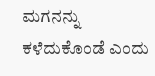ಮಗನನ್ನು ಕಳೆದುಕೊಂಡೆ ಎಂದು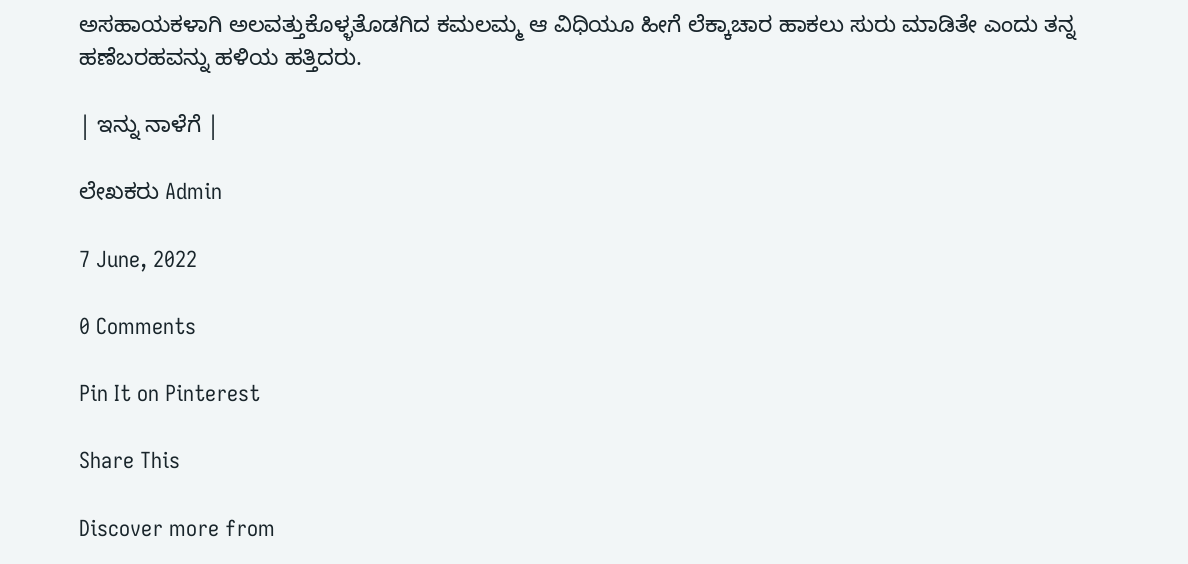ಅಸಹಾಯಕಳಾಗಿ ಅಲವತ್ತುಕೊಳ್ಳತೊಡಗಿದ ಕಮಲಮ್ಮ ಆ ವಿಧಿಯೂ ಹೀಗೆ ಲೆಕ್ಕಾಚಾರ ಹಾಕಲು ಸುರು ಮಾಡಿತೇ ಎಂದು ತನ್ನ ಹಣೆಬರಹವನ್ನು ಹಳಿಯ ಹತ್ತಿದರು.

| ಇನ್ನು ನಾಳೆಗೆ |

ಲೇಖಕರು Admin

7 June, 2022

0 Comments

Pin It on Pinterest

Share This

Discover more from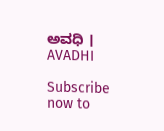ಅವಧಿ । AVADHI

Subscribe now to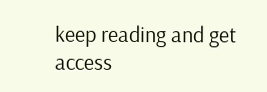keep reading and get access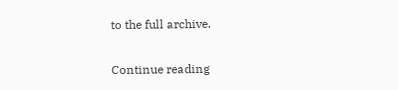to the full archive.

Continue reading